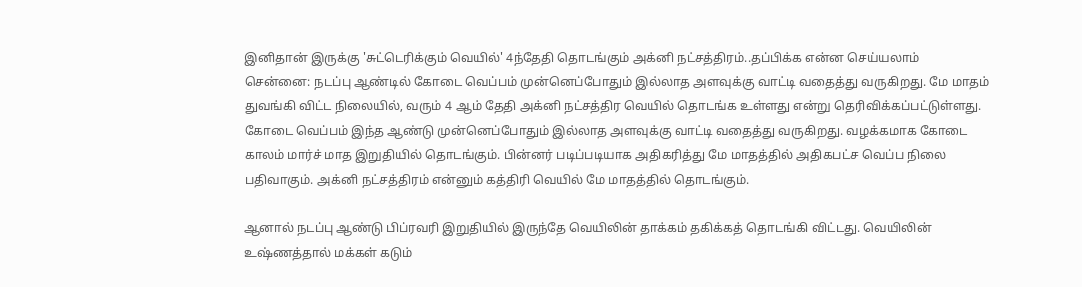இனிதான் இருக்கு 'சுட்டெரிக்கும் வெயில்' 4ந்தேதி தொடங்கும் அக்னி நட்சத்திரம்..தப்பிக்க என்ன செய்யலாம்
சென்னை: நடப்பு ஆண்டில் கோடை வெப்பம் முன்னெப்போதும் இல்லாத அளவுக்கு வாட்டி வதைத்து வருகிறது. மே மாதம் துவங்கி விட்ட நிலையில், வரும் 4 ஆம் தேதி அக்னி நட்சத்திர வெயில் தொடங்க உள்ளது என்று தெரிவிக்கப்பட்டுள்ளது.
கோடை வெப்பம் இந்த ஆண்டு முன்னெப்போதும் இல்லாத அளவுக்கு வாட்டி வதைத்து வருகிறது. வழக்கமாக கோடை காலம் மார்ச் மாத இறுதியில் தொடங்கும். பின்னர் படிப்படியாக அதிகரித்து மே மாதத்தில் அதிகபட்ச வெப்ப நிலை பதிவாகும். அக்னி நட்சத்திரம் என்னும் கத்திரி வெயில் மே மாதத்தில் தொடங்கும்.

ஆனால் நடப்பு ஆண்டு பிப்ரவரி இறுதியில் இருந்தே வெயிலின் தாக்கம் தகிக்கத் தொடங்கி விட்டது. வெயிலின் உஷ்ணத்தால் மக்கள் கடும்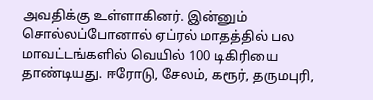அவதிக்கு உள்ளாகினர். இன்னும் சொல்லப்போனால் ஏப்ரல் மாதத்தில் பல மாவட்டங்களில் வெயில் 100 டிகிரியை தாண்டியது. ஈரோடு, சேலம், கரூர், தருமபுரி,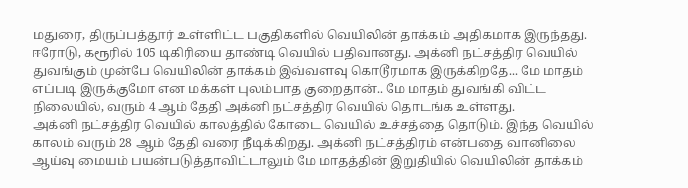மதுரை, திருப்பத்தூர் உள்ளிட்ட பகுதிகளில் வெயிலின் தாக்கம் அதிகமாக இருந்தது.
ஈரோடு, கரூரில் 105 டிகிரியை தாண்டி வெயில் பதிவானது. அக்னி நட்சத்திர வெயில் துவங்கும் முன்பே வெயிலின் தாக்கம் இவ்வளவு கொடூரமாக இருக்கிறதே... மே மாதம் எப்படி இருக்குமோ என மக்கள் புலம்பாத குறைதான்.. மே மாதம் துவங்கி விட்ட நிலையில், வரும் 4 ஆம் தேதி அக்னி நட்சத்திர வெயில் தொடங்க உள்ளது.
அக்னி நட்சத்திர வெயில் காலத்தில் கோடை வெயில் உச்சத்தை தொடும். இந்த வெயில் காலம் வரும் 28 ஆம் தேதி வரை நீடிக்கிறது. அக்னி நட்சத்திரம் என்பதை வானிலை ஆய்வு மையம் பயன்படுத்தாவிட்டாலும் மே மாதத்தின் இறுதியில் வெயிலின் தாக்கம்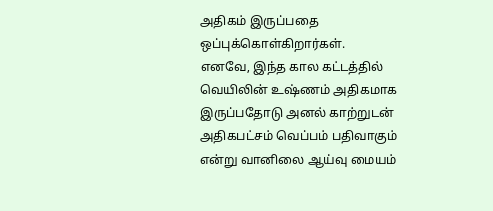அதிகம் இருப்பதை ஒப்புக்கொள்கிறார்கள்.
எனவே, இந்த கால கட்டத்தில் வெயிலின் உஷ்ணம் அதிகமாக இருப்பதோடு அனல் காற்றுடன் அதிகபட்சம் வெப்பம் பதிவாகும் என்று வானிலை ஆய்வு மையம்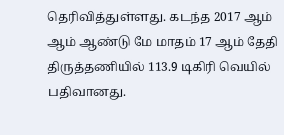தெரிவித்துள்ளது. கடந்த 2017 ஆம் ஆம் ஆண்டு மே மாதம் 17 ஆம் தேதி திருத்தணியில் 113.9 டிகிரி வெயில் பதிவானது.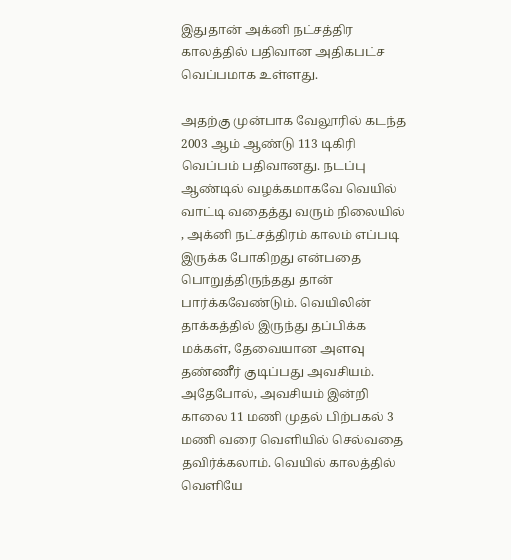இதுதான் அக்னி நட்சத்திர காலத்தில் பதிவான அதிகபட்ச வெப்பமாக உள்ளது.

அதற்கு முன்பாக வேலூரில் கடந்த 2003 ஆம் ஆண்டு 113 டிகிரி வெப்பம் பதிவானது. நடப்பு ஆண்டில் வழக்கமாகவே வெயில் வாட்டி வதைத்து வரும் நிலையில் , அக்னி நட்சத்திரம் காலம் எப்படி இருக்க போகிறது என்பதை பொறுத்திருந்தது தான் பார்க்கவேண்டும். வெயிலின் தாக்கத்தில் இருந்து தப்பிக்க மக்கள், தேவையான அளவு தண்ணீர் குடிப்பது அவசியம்.
அதேபோல், அவசியம் இன்றி காலை 11 மணி முதல் பிற்பகல் 3 மணி வரை வெளியில் செல்வதை தவிர்க்கலாம். வெயில் காலத்தில் வெளியே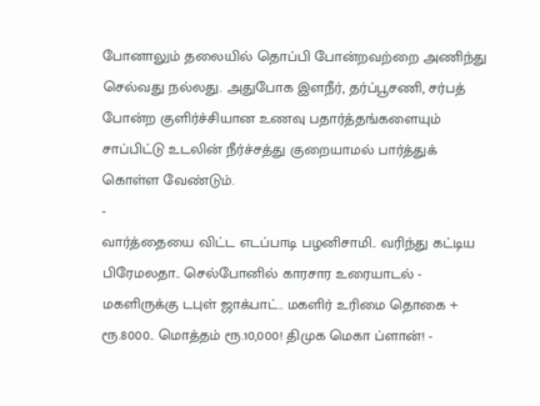போனாலும் தலையில் தொப்பி போன்றவற்றை அணிந்து செல்வது நல்லது. அதுபோக இளநீர், தர்ப்பூசணி, சர்பத் போன்ற குளிர்ச்சியான உணவு பதார்த்தங்களையும் சாப்பிட்டு உடலின் நீர்ச்சத்து குறையாமல் பார்த்துக் கொள்ள வேண்டும்.
-
வார்த்தையை விட்ட எடப்பாடி பழனிசாமி.. வரிந்து கட்டிய பிரேமலதா.. செல்போனில் காரசார உரையாடல் -
மகளிருக்கு டபுள் ஜாக்பாட்.. மகளிர் உரிமை தொகை + ரூ.8000.. மொத்தம் ரூ.10,000! திமுக மெகா ப்ளான்! -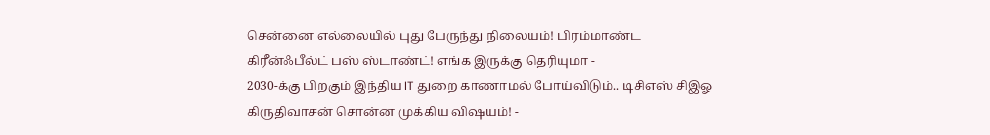சென்னை எல்லையில் புது பேருந்து நிலையம்! பிரம்மாண்ட கிரீன்ஃபீல்ட் பஸ் ஸ்டாண்ட்! எங்க இருக்கு தெரியுமா -
2030-க்கு பிறகும் இந்திய IT துறை காணாமல் போய்விடும்.. டிசிஎஸ் சிஇஓ கிருதிவாசன் சொன்ன முக்கிய விஷயம்! -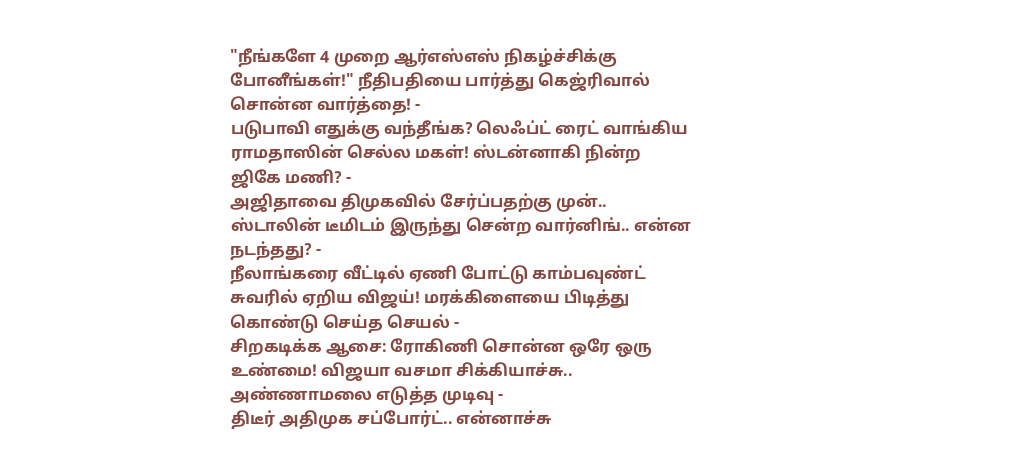"நீங்களே 4 முறை ஆர்எஸ்எஸ் நிகழ்ச்சிக்கு போனீங்கள்!" நீதிபதியை பார்த்து கெஜ்ரிவால் சொன்ன வார்த்தை! -
படுபாவி எதுக்கு வந்தீங்க? லெஃப்ட் ரைட் வாங்கிய ராமதாஸின் செல்ல மகள்! ஸ்டன்னாகி நின்ற ஜிகே மணி? -
அஜிதாவை திமுகவில் சேர்ப்பதற்கு முன்.. ஸ்டாலின் டீமிடம் இருந்து சென்ற வார்னிங்.. என்ன நடந்தது? -
நீலாங்கரை வீட்டில் ஏணி போட்டு காம்பவுண்ட் சுவரில் ஏறிய விஜய்! மரக்கிளையை பிடித்து கொண்டு செய்த செயல் -
சிறகடிக்க ஆசை: ரோகிணி சொன்ன ஒரே ஒரு உண்மை! விஜயா வசமா சிக்கியாச்சு.. அண்ணாமலை எடுத்த முடிவு -
திடீர் அதிமுக சப்போர்ட்.. என்னாச்சு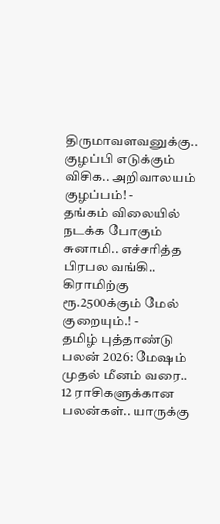திருமாவளவனுக்கு.. குழப்பி எடுக்கும் விசிக.. அறிவாலயம் குழப்பம்! -
தங்கம் விலையில் நடக்க போகும் சுனாமி.. எச்சரித்த பிரபல வங்கி.. கிராமிற்கு ரூ.2500க்கும் மேல் குறையும்.! -
தமிழ் புத்தாண்டு பலன் 2026: மேஷம் முதல் மீனம் வரை.. 12 ராசிகளுக்கான பலன்கள்.. யாருக்கு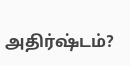அதிர்ஷ்டம்?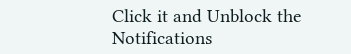Click it and Unblock the Notifications